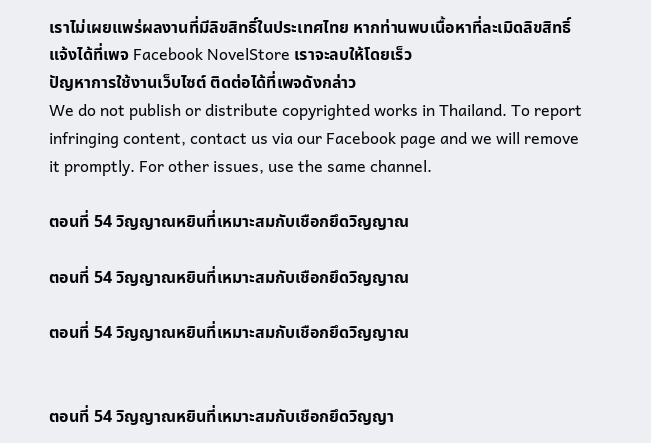เราไม่เผยแพร่ผลงานที่มีลิขสิทธิ์ในประเทศไทย หากท่านพบเนื้อหาที่ละเมิดลิขสิทธิ์ แจ้งได้ที่เพจ Facebook NovelStore เราจะลบให้โดยเร็ว
ปัญหาการใช้งานเว็บไซต์ ติดต่อได้ที่เพจดังกล่าว
We do not publish or distribute copyrighted works in Thailand. To report infringing content, contact us via our Facebook page and we will remove it promptly. For other issues, use the same channel.

ตอนที่ 54 วิญญาณหยินที่เหมาะสมกับเชือกยึดวิญญาณ

ตอนที่ 54 วิญญาณหยินที่เหมาะสมกับเชือกยึดวิญญาณ

ตอนที่ 54 วิญญาณหยินที่เหมาะสมกับเชือกยึดวิญญาณ


ตอนที่ 54 วิญญาณหยินที่เหมาะสมกับเชือกยึดวิญญา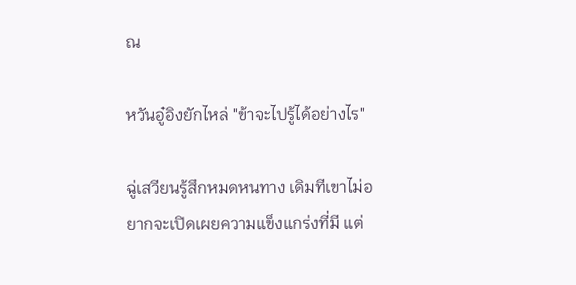ณ

หวันอู๋อิงยักไหล่ "ข้าจะไปรู้ได้อย่างไร"

ฉู่เสวียนรู้สึกหมดหนทาง เดิมทีเขาไม่อยากจะเปิดเผยความแข็งแกร่งที่มี แต่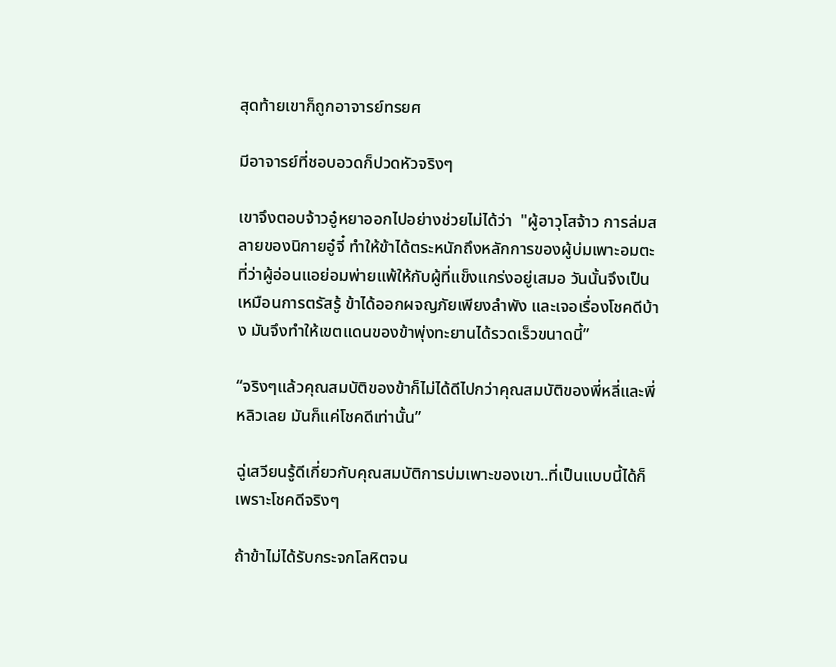สุดท้ายเขาก็ถูกอาจารย์ทรยศ

มีอาจารย์ที่ชอบอวดก็ปวดหัวจริงๆ

เขาจึงตอบจ้าวอู๋หยาออกไปอย่างช่วยไม่ได้ว่า  "ผู้อาวุโสจ้าว การล่มสลายของนิกายอู๋จี๋ ทำให้ข้าได้ตระหนักถึงหลักการของผู้บ่มเพาะอมตะ ที่ว่าผู้อ่อนแอย่อมพ่ายแพ้ให้กับผู้ที่แข็งแกร่งอยู่เสมอ วันนั้นจึงเป็นเหมือนการตรัสรู้ ข้าได้ออกผจญภัยเพียงลำพัง และเจอเรื่องโชคดีบ้าง มันจึงทำให้เขตแดนของข้าพุ่งทะยานได้รวดเร็วขนาดนี้”

“จริงๆแล้วคุณสมบัติของข้าก็ไม่ได้ดีไปกว่าคุณสมบัติของพี่หลี่และพี่หลิวเลย มันก็แค่โชคดีเท่านั้น”

ฉู่เสวียนรู้ดีเกี่ยวกับคุณสมบัติการบ่มเพาะของเขา..ที่เป็นแบบนี้ได้ก็เพราะโชคดีจริงๆ

ถ้าข้าไม่ได้รับกระจกโลหิตจน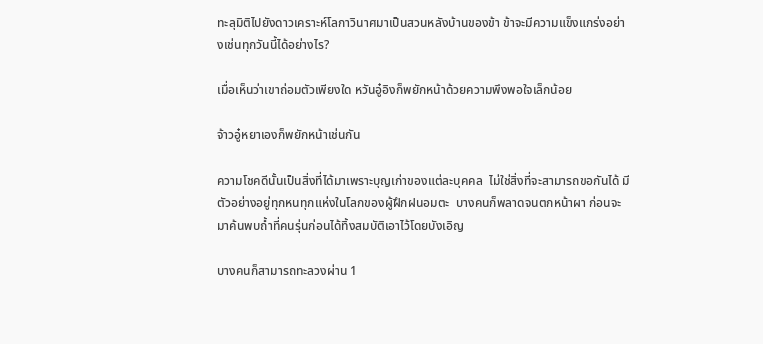ทะลุมิติไปยังดาวเคราะห์โลกาวินาศมาเป็นสวนหลังบ้านของข้า ข้าจะมีความแข็งแกร่งอย่างเช่นทุกวันนี้ได้อย่างไร?

เมื่อเห็นว่าเขาถ่อมตัวเพียงใด หวันอู๋อิงก็พยักหน้าด้วยความพึงพอใจเล็กน้อย

จ้าวอู๋หยาเองก็พยักหน้าเช่นกัน

ความโชคดีนั้นเป็นสิ่งที่ได้มาเพราะบุญเก่าของแต่ละบุคคล  ไม่ใช่สิ่งที่จะสามารถขอกันได้ มีตัวอย่างอยู่ทุกหนทุกแห่งในโลกของผู้ฝึกฝนอมตะ  บางคนก็พลาดจนตกหน้าผา ก่อนจะมาค้นพบถ้ำที่คนรุ่นก่อนได้ทิ้งสมบัติเอาไว้โดยบังเอิญ

บางคนก็สามารถทะลวงผ่าน 1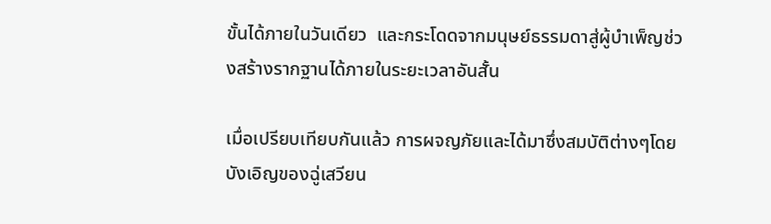ขั้นได้ภายในวันเดียว  และกระโดดจากมนุษย์ธรรมดาสู่ผู้บำเพ็ญช่วงสร้างรากฐานได้ภายในระยะเวลาอันสั้น

เมื่อเปรียบเทียบกันแล้ว การผจญภัยและได้มาซึ่งสมบัติต่างๆโดยบังเอิญของฉู่เสวียน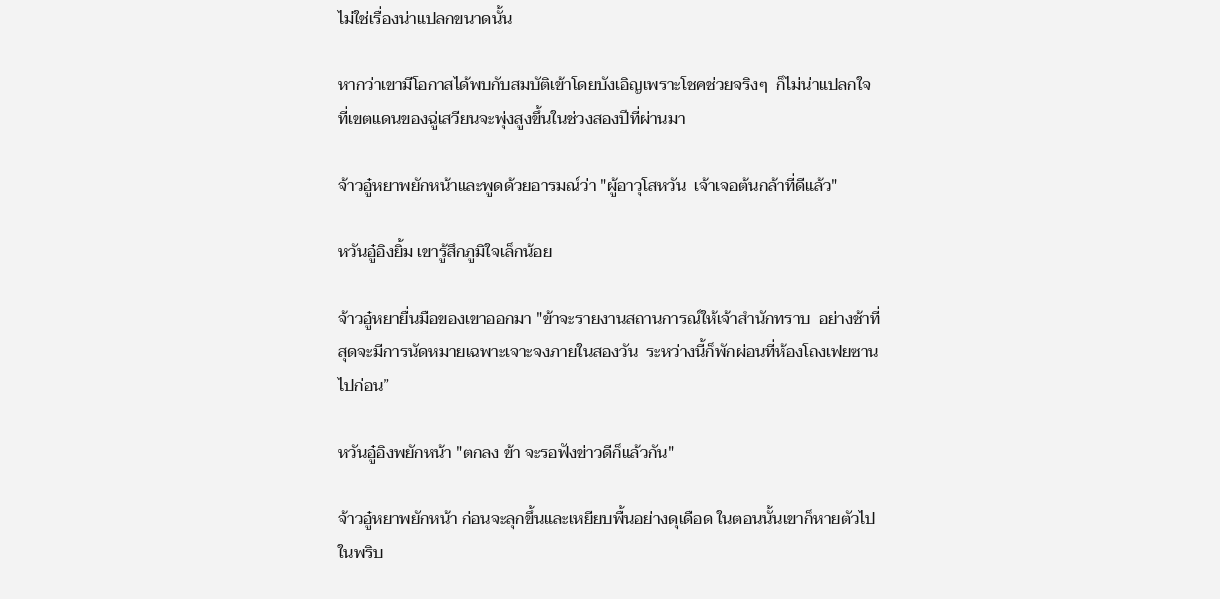ไม่ใช่เรื่องน่าแปลกขนาดนั้น

หากว่าเขามีโอกาสได้พบกับสมบัติเข้าโดยบังเอิญเพราะโชคช่วยจริงๆ  ก็ไม่น่าแปลกใจที่เขตแดนของฉู่เสวียนจะพุ่งสูงขึ้นในช่วงสองปีที่ผ่านมา

จ้าวอู๋หยาพยักหน้าและพูดด้วยอารมณ์ว่า "ผู้อาวุโสหวัน  เจ้าเจอต้นกล้าที่ดีแล้ว"

หวันอู๋อิงยิ้ม เขารู้สึกภูมิใจเล็กน้อย

จ้าวอู๋หยายื่นมือของเขาออกมา "ข้าจะรายงานสถานการณ์ให้เจ้าสำนักทราบ  อย่างช้าที่สุดจะมีการนัดหมายเฉพาะเจาะจงภายในสองวัน  ระหว่างนี้ก็พักผ่อนที่ห้องโถงเฟยซานไปก่อน”

หวันอู๋อิงพยักหน้า "ตกลง ข้า จะรอฟังข่าวดีก็แล้วกัน"

จ้าวอู๋หยาพยักหน้า ก่อนจะลุกขึ้นและเหยียบพื้นอย่างดุเดือด ในตอนนั้นเขาก็หายตัวไปในพริบ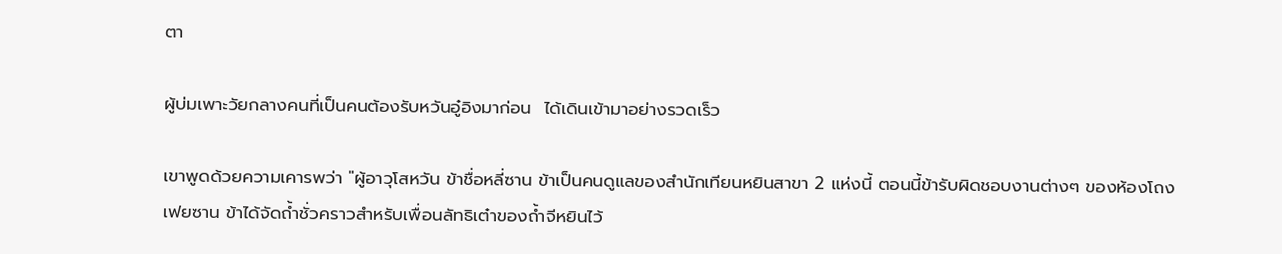ตา

ผู้บ่มเพาะวัยกลางคนที่เป็นคนต้องรับหวันอู๋อิงมาก่อน  ได้เดินเข้ามาอย่างรวดเร็ว

เขาพูดด้วยความเคารพว่า "ผู้อาวุโสหวัน ข้าชื่อหลี่ซาน ข้าเป็นคนดูแลของสำนักเทียนหยินสาขา 2 แห่งนี้ ตอนนี้ข้ารับผิดชอบงานต่างๆ ของห้องโถงเฟยซาน ข้าได้จัดถ้ำชั่วคราวสำหรับเพื่อนลัทธิเต๋าของถ้ำจีหยินไว้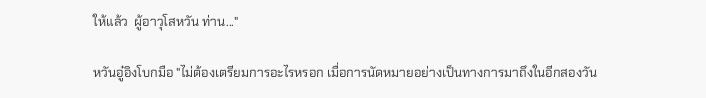ให้แล้ว  ผู้อาวุโสหวัน ท่าน..."

หวันอู๋อิงโบกมือ "ไม่ต้องเตรียมการอะไรหรอก เมื่อการนัดหมายอย่างเป็นทางการมาถึงในอีกสองวัน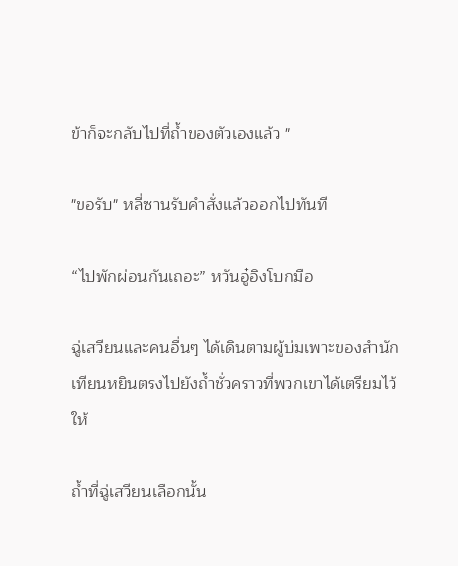ข้าก็จะกลับไปที่ถ้ำของตัวเองแล้ว "

"ขอรับ" หลี่ซานรับคำสั่งแล้วออกไปทันที

“ไปพักผ่อนกันเถอะ” หวันอู๋อิงโบกมือ

ฉู่เสวียนและคนอื่นๆ ได้เดินตามผู้บ่มเพาะของสำนักเทียนหยินตรงไปยังถ้ำชั่วคราวที่พวกเขาได้เตรียมไว้ให้

ถ้ำที่ฉู่เสวียนเลือกนั้น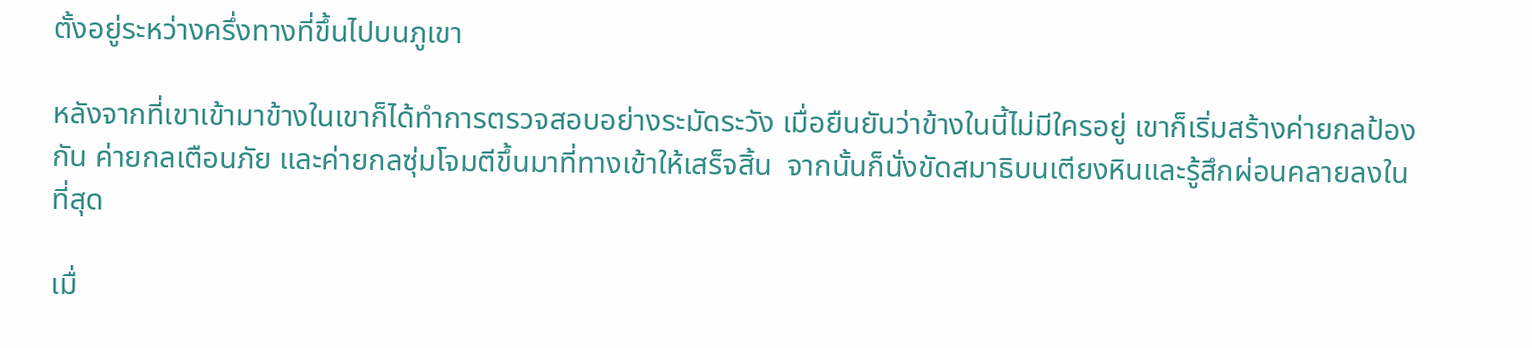ตั้งอยู่ระหว่างครึ่งทางที่ขึ้นไปบนภูเขา

หลังจากที่เขาเข้ามาข้างในเขาก็ได้ทำการตรวจสอบอย่างระมัดระวัง เมื่อยืนยันว่าข้างในนี้ไม่มีใครอยู่ เขาก็เริ่มสร้างค่ายกลป้องกัน ค่ายกลเตือนภัย และค่ายกลซุ่มโจมตีขึ้นมาที่ทางเข้าให้เสร็จสิ้น  จากนั้นก็นั่งขัดสมาธิบนเตียงหินและรู้สึกผ่อนคลายลงในที่สุด

เมื่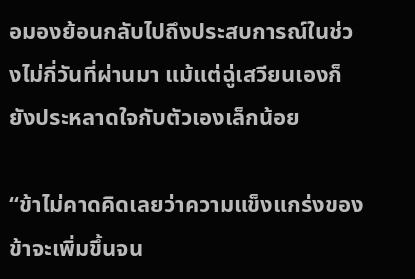อมองย้อนกลับไปถึงประสบการณ์ในช่วงไม่กี่วันที่ผ่านมา แม้แต่ฉู่เสวียนเองก็ยังประหลาดใจกับตัวเองเล็กน้อย

“ข้าไม่คาดคิดเลยว่าความแข็งแกร่งของข้าจะเพิ่มขึ้นจน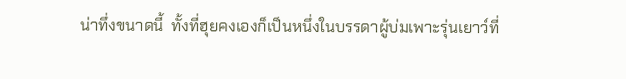น่าทึ่งขนาดนี้  ทั้งที่ฮุยคงเองก็เป็นหนึ่งในบรรดาผู้บ่มเพาะรุ่นเยาว์ที่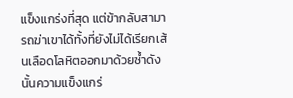แข็งแกร่งที่สุด แต่ข้ากลับสามารถฆ่าเขาได้ทั้งที่ยังไม่ได้เรียกเส้นเลือดโลหิตออกมาด้วยซ้ำดังนั้นความแข็งแกร่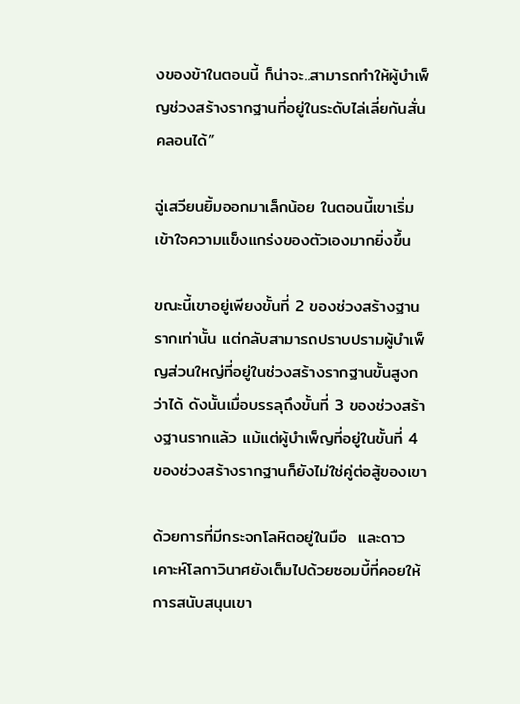งของข้าในตอนนี้ ก็น่าจะ..สามารถทำให้ผู้บำเพ็ญช่วงสร้างรากฐานที่อยู่ในระดับไล่เลี่ยกันสั่นคลอนได้”

ฉู่เสวียนยิ้มออกมาเล็กน้อย ในตอนนี้เขาเริ่มเข้าใจความแข็งแกร่งของตัวเองมากยิ่งขึ้น

ขณะนี้เขาอยู่เพียงขั้นที่ 2 ของช่วงสร้างฐานรากเท่านั้น แต่กลับสามารถปราบปรามผู้บำเพ็ญส่วนใหญ่ที่อยู่ในช่วงสร้างรากฐานขั้นสูงกว่าได้ ดังนั้นเมื่อบรรลุถึงขั้นที่ 3 ของช่วงสร้างฐานรากแล้ว แม้แต่ผู้บำเพ็ญที่อยู่ในขั้นที่ 4 ของช่วงสร้างรากฐานก็ยังไม่ใช่คู่ต่อสู้ของเขา

ด้วยการที่มีกระจกโลหิตอยู่ในมือ  และดาวเคาะห์โลกาวินาศยังเต็มไปด้วยซอมบี้ที่คอยให้การสนับสนุนเขา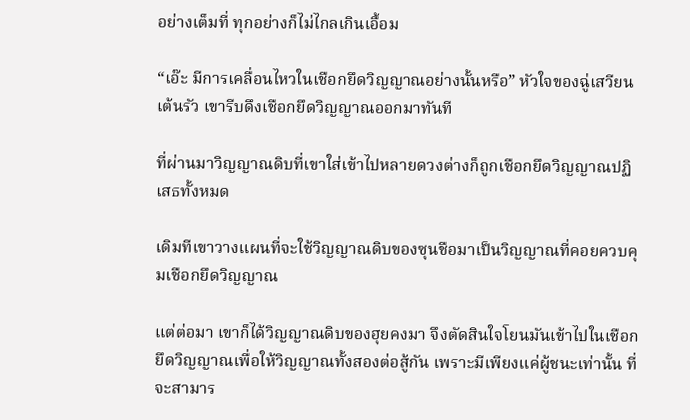อย่างเต็มที่ ทุกอย่างก็ไม่ไกลเกินเอื้อม

“เอ๊ะ มีการเคลื่อนไหวในเชือกยึดวิญญาณอย่างนั้นหรือ” หัวใจของฉู่เสวียนเต้นรัว เขารีบดึงเชือกยึดวิญญาณออกมาทันที

ที่ผ่านมาวิญญาณดิบที่เขาใส่เข้าไปหลายดวงต่างก็ถูกเชือกยึดวิญญาณปฏิเสธทั้งหมด

เดิมทีเขาวางแผนที่จะใช้วิญญาณดิบของซุนชือมาเป็นวิญญาณที่คอยควบคุมเชือกยึดวิญญาณ

แต่ต่อมา เขาก็ได้วิญญาณดิบของฮุยคงมา จึงตัดสินใจโยนมันเข้าไปในเชือกยึดวิญญาณเพื่อให้วิญญาณทั้งสองต่อสู้กัน เพราะมีเพียงแค่ผู้ชนะเท่านั้น ที่จะสามาร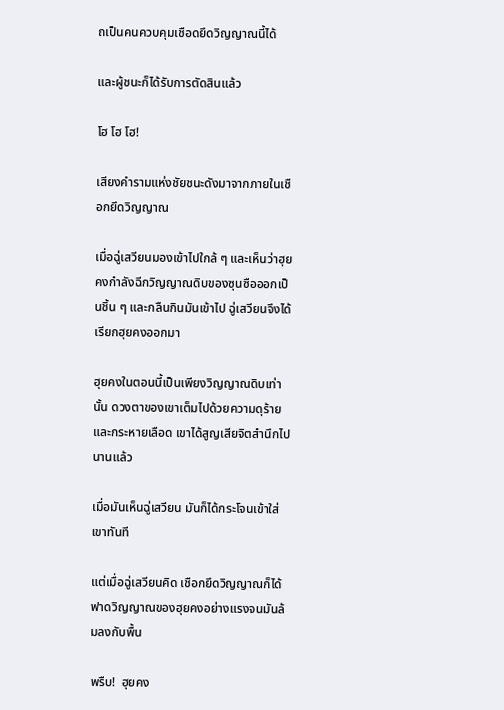ถเป็นคนควบคุมเชือดยึดวิญญาณนี้ได้

และผู้ชนะก็ได้รับการตัดสินแล้ว

โฮ โฮ โฮ!

เสียงคำรามแห่งชัยชนะดังมาจากภายในเชือกยึดวิญญาณ

เมื่อฉู่เสวียนมองเข้าไปใกล้ ๆ และเห็นว่าฮุยคงกำลังฉีกวิญญาณดิบของซุนซือออกเป็นชิ้น ๆ และกลืนกินมันเข้าไป ฉู่เสวียนจึงได้เรียกฮุยคงออกมา

ฮุยคงในตอนนี้เป็นเพียงวิญญาณดิบเท่านั้น ดวงตาของเขาเต็มไปด้วยความดุร้ายและกระหายเลือด เขาได้สูญเสียจิตสำนึกไปนานแล้ว

เมื่อมันเห็นฉู่เสวียน มันก็ได้กระโจนเข้าใส่เขาทันที

แต่เมื่อฉู่เสวียนคิด เชือกยึดวิญญาณก็ได้ฟาดวิญญาณของฮุยคงอย่างแรงจนมันล้มลงกับพื้น

พรืบ!  ฮุยคง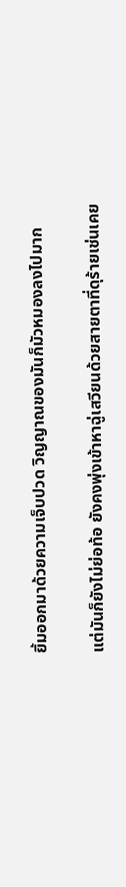ยิ้มออกมาด้วยความเจ็บปวด วิญญาณของมันก็มัวหมองลงไปมาก

แต่มันก็ยังไม่ย่อท้อ ยังคงพุ่งเข้าหาฉู่เสวียนด้วยสายตาที่ดุร้ายเช่นเคย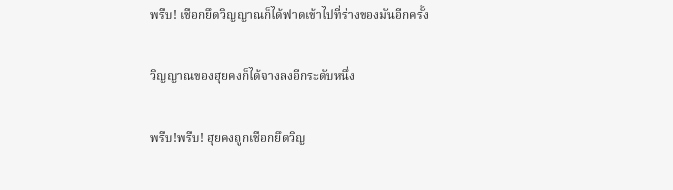พรืบ! เชือกยึดวิญญาณก็ได้ฟาดเข้าไปที่ร่างของมันอีกครั้ง

วิญญาณของฮุยคงก็ได้จางลงอีกระดับหนึ่ง

พรืบ!พรืบ! ฮุยคงถูกเชือกยึดวิญ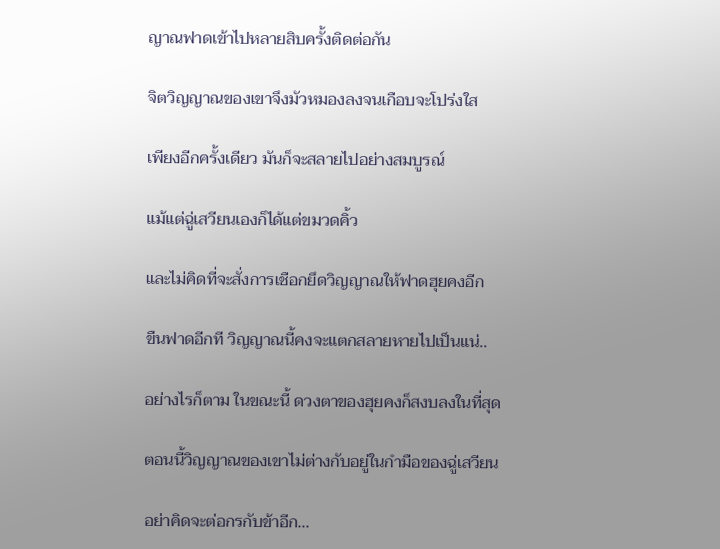ญาณฟาดเข้าไปหลายสิบครั้งติดต่อกัน

จิตวิญญาณของเขาจึงมัวหมองลงจนเกือบจะโปร่งใส

เพียงอีกครั้งเดียว มันก็จะสลายไปอย่างสมบูรณ์

แม้แต่ฉู่เสวียนเองก็ได้แต่ขมวดคิ้ว

และไม่คิดที่จะสั่งการเชือกยึดวิญญาณให้ฟาดฮุยคงอีก

ขืนฟาดอีกที วิญญาณนี้คงจะแตกสลายหายไปเป็นแน่..

อย่างไรก็ตาม ในขณะนี้ ดวงตาของฮุยคงก็สงบลงในที่สุด

ตอนนี้วิญญาณของเขาไม่ต่างกับอยู่ในกำมือของฉู่เสวียน

อย่าคิดจะต่อกรกับข้าอีก...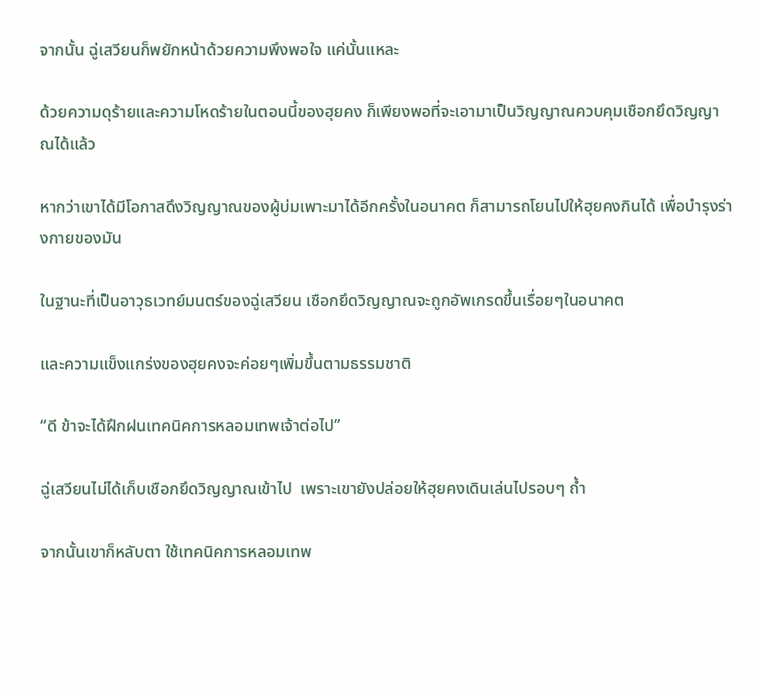จากนั้น ฉู่เสวียนก็พยักหน้าด้วยความพึงพอใจ แค่นั้นแหละ

ด้วยความดุร้ายและความโหดร้ายในตอนนี้ของฮุยคง ก็เพียงพอที่จะเอามาเป็นวิญญาณควบคุมเชือกยึดวิญญาณได้แล้ว

หากว่าเขาได้มีโอกาสดึงวิญญาณของผู้บ่มเพาะมาได้อีกครั้งในอนาคต ก็สามารถโยนไปให้ฮุยคงกินได้ เพื่อบำรุงร่างกายของมัน

ในฐานะที่เป็นอาวุธเวทย์มนตร์ของฉู่เสวียน เชือกยึดวิญญาณจะถูกอัพเกรดขึ้นเรื่อยๆในอนาคต

และความแข็งแกร่งของฮุยคงจะค่อยๆเพิ่มขึ้นตามธรรมชาติ

“ดี ข้าจะได้ฝึกฝนเทคนิคการหลอมเทพเจ้าต่อไป”

ฉู่เสวียนไม่ได้เก็บเชือกยึดวิญญาณเข้าไป  เพราะเขายังปล่อยให้ฮุยคงเดินเล่นไปรอบๆ ถ้ำ

จากนั้นเขาก็หลับตา ใช้เทคนิคการหลอมเทพ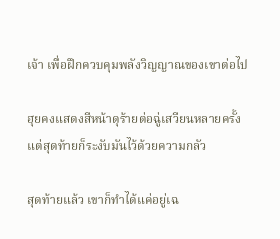เจ้า เพื่อฝึกควบคุมพลังวิญญาณของเขาต่อไป

ฮุยคงแสดงสีหน้าดุร้ายต่อฉู่เสวียนหลายครั้ง แต่สุดท้ายก็ระงับมันไว้ด้วยความกลัว

สุดท้ายแล้ว เขาก็ทำได้แค่อยู่เฉ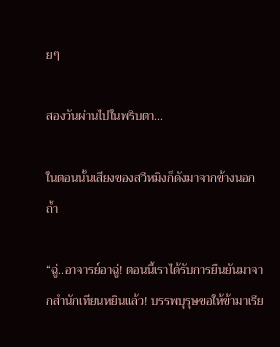ยๆ

สองวันผ่านไปในพริบตา...

ในตอนนั้นเสียงของสวีหมิงก็ดังมาจากข้างนอกถ้ำ

“ฉู่..อาจารย์อาฉู่! ตอนนี้เราได้รับการยืนยันมาจากสำนักเทียนหยินแล้ว! บรรพบุรุษขอให้ข้ามาเรีย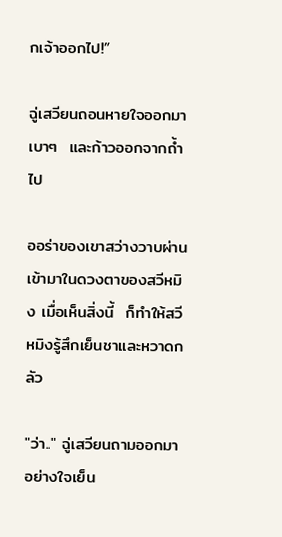กเจ้าออกไป!”

ฉู่เสวียนถอนหายใจออกมาเบาๆ  และก้าวออกจากถ้ำไป

ออร่าของเขาสว่างวาบผ่านเข้ามาในดวงตาของสวีหมิง เมื่อเห็นสิ่งนี้  ก็ทำให้สวีหมิงรู้สึกเย็นชาและหวาดกลัว

"ว่า.." ฉู่เสวียนถามออกมาอย่างใจเย็น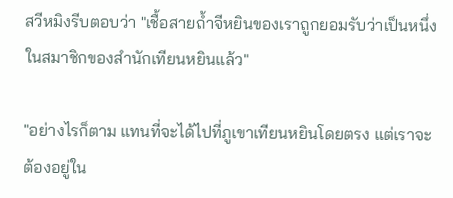สวีหมิงรีบตอบว่า "เชื้อสายถ้ำจีหยินของเราถูกยอมรับว่าเป็นหนึ่งในสมาชิกของสำนักเทียนหยินแล้ว"

"อย่างไรก็ตาม แทนที่จะได้ไปที่ภูเขาเทียนหยินโดยตรง แต่เราจะต้องอยู่ใน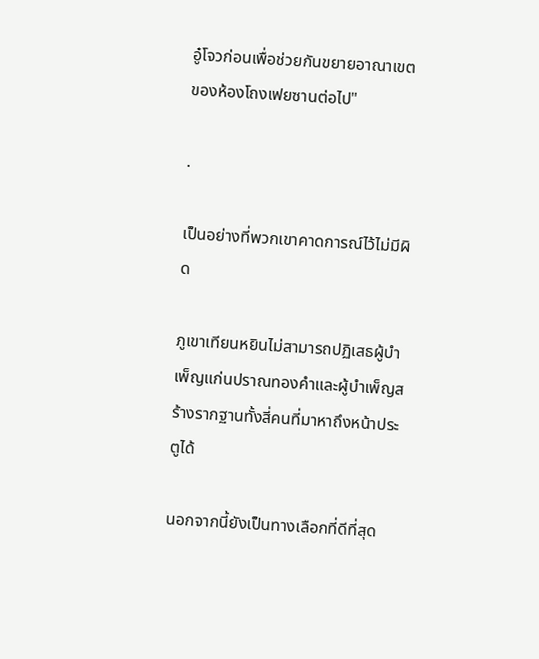อู๋โจวก่อนเพื่อช่วยกันขยายอาณาเขตของห้องโถงเฟยซานต่อไป"

.

เป็นอย่างที่พวกเขาคาดการณ์ไว้ไม่มีผิด

ภูเขาเทียนหยินไม่สามารถปฏิเสธผู้บำเพ็ญแก่นปราณทองคำและผู้บำเพ็ญสร้างรากฐานทั้งสี่คนที่มาหาถึงหน้าประตูได้

นอกจากนี้ยังเป็นทางเลือกที่ดีที่สุด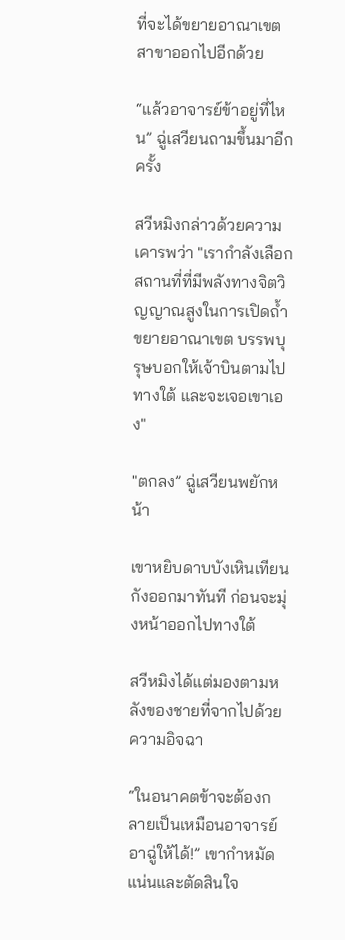ที่จะได้ขยายอาณาเขตสาขาออกไปอีกด้วย

“แล้วอาจารย์ข้าอยู่ที่ไหน” ฉู่เสวียนถามขึ้นมาอีกครั้ง

สวีหมิงกล่าวด้วยความเคารพว่า "เรากำลังเลือกสถานที่ที่มีพลังทางจิตวิญญาณสูงในการเปิดถ้ำขยายอาณาเขต บรรพบุรุษบอกให้เจ้าบินตามไปทางใต้ และจะเจอเขาเอง"

"ตกลง” ฉู่เสวียนพยักหน้า

เขาหยิบดาบบังเหินเทียนกังออกมาทันที ก่อนจะมุ่งหน้าออกไปทางใต้

สวีหมิงได้แต่มองตามหลังของชายที่จากไปด้วยความอิจฉา

“ในอนาคตข้าจะต้องกลายเป็นเหมือนอาจารย์อาฉู่ให้ได้!” เขากำหมัดแน่นและตัดสินใจ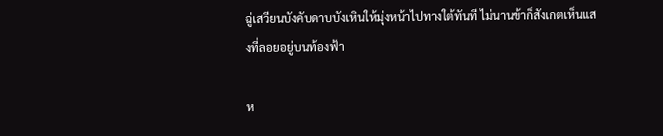ฉู่เสวียนบังคับดาบบังเหินให้มุ่งหน้าไปทางใต้ทันที ไม่นานข้าก็สังเกตเห็นแสงที่ลอยอยู่บนท้องฟ้า

ห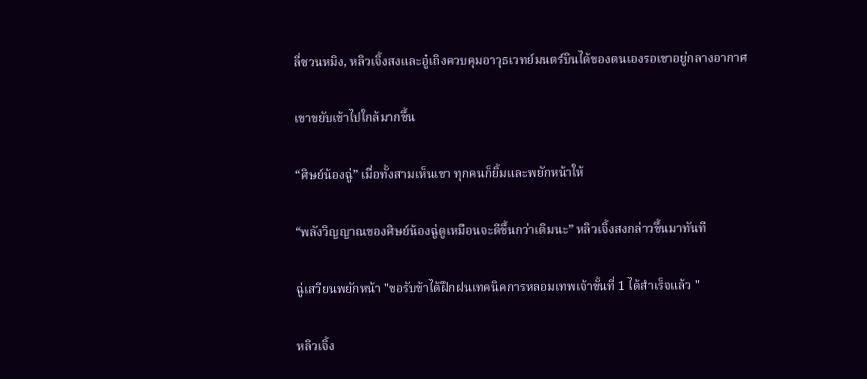ลี่ซวนหมิง, หลิวเจิ้งสงและอู๋เถิงควบคุมอาวุธเวทย์มนตร์บินได้ของตนเองรอเขาอยู่กลางอากาศ

เขาขยับเข้าไปใกล้มากขึ้น

“ศิษย์น้องฉู่” เมื่อทั้งสามเห็นเขา ทุกคนก็ยิ้มและพยักหน้าให้

“พลังวิญญาณของศิษย์น้องฉู่ดูเหมือนจะดีขึ้นกว่าเดิมนะ” หลิวเจิ้งสงกล่าวขึ้นมาทันที

ฉู่เสวียนพยักหน้า "ขอรับข้าได้ฝึกฝนเทคนิคการหลอมเทพเจ้าขั้นที่ 1 ได้สำเร็จแล้ว "

หลิวเจิ้ง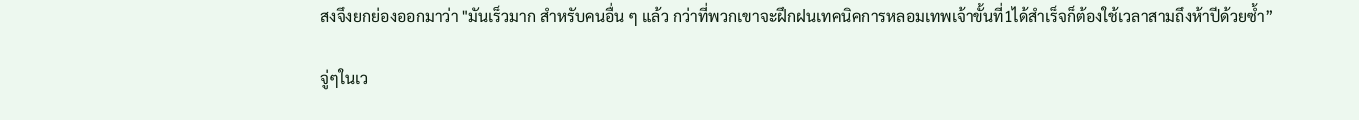สงจึงยกย่องออกมาว่า "มันเร็วมาก สำหรับคนอื่น ๆ แล้ว กว่าที่พวกเขาจะฝึกฝนเทคนิคการหลอมเทพเจ้าขั้นที่1ได้สำเร็จก็ต้องใช้เวลาสามถึงห้าปีด้วยซ้ำ”

จู่ๆในเว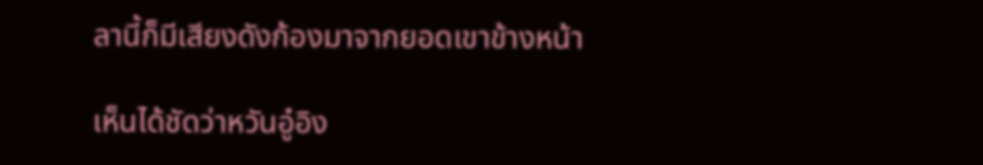ลานี้ก็มีเสียงดังก้องมาจากยอดเขาข้างหน้า

เห็นได้ชัดว่าหวันอู๋อิง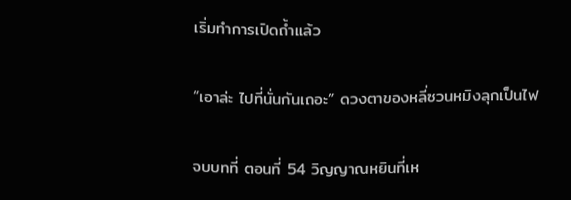เริ่มทำการเปิดถ้ำแล้ว

“เอาล่ะ ไปที่นั่นกันเถอะ” ดวงตาของหลี่ซวนหมิงลุกเป็นไฟ

จบบทที่ ตอนที่ 54 วิญญาณหยินที่เห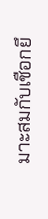มาะสมกับเชือกยึ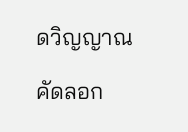ดวิญญาณ

คัดลอก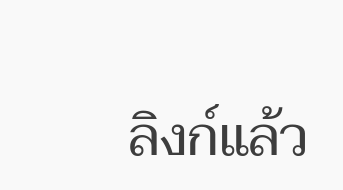ลิงก์แล้ว